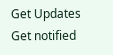Get Updates
Get notified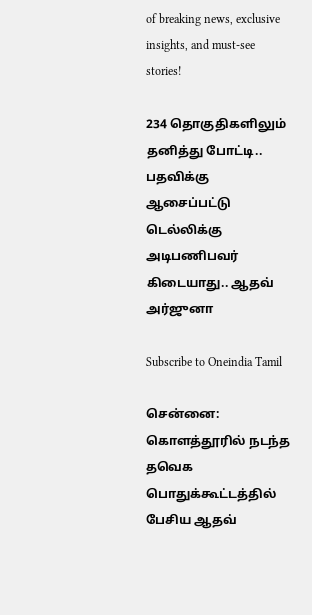of breaking news, exclusive insights, and must-see stories!

234 தொகுதிகளிலும் தனித்து போட்டி.. பதவிக்கு ஆசைப்பட்டு டெல்லிக்கு அடிபணிபவர் கிடையாது.. ஆதவ் அர்ஜுனா

Subscribe to Oneindia Tamil

சென்னை: கொளத்தூரில் நடந்த தவெக பொதுக்கூட்டத்தில் பேசிய ஆதவ்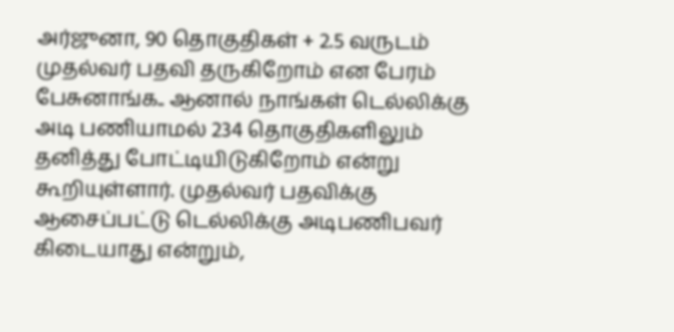அர்ஜுனா, 90 தொகுதிகள் + 2.5 வருடம் முதல்வர் பதவி தருகிறோம் என பேரம் பேசுனாங்க.. ஆனால் நாங்கள் டெல்லிக்கு அடி பணியாமல் 234 தொகுதிகளிலும் தனித்து போட்டியிடுகிறோம் என்று கூறியுள்ளார். முதல்வர் பதவிக்கு ஆசைப்பட்டு டெல்லிக்கு அடிபணிபவர் கிடையாது என்றும்,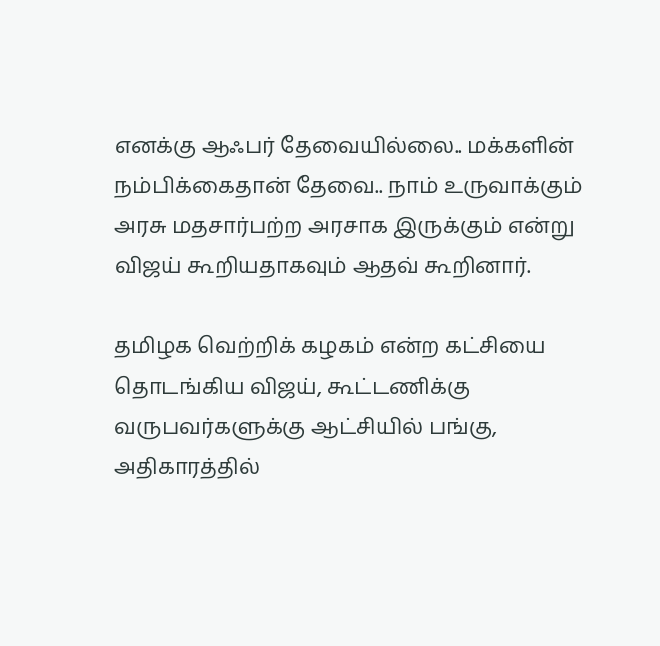எனக்கு ஆஃபர் தேவையில்லை.. மக்களின் நம்பிக்கைதான் தேவை.. நாம் உருவாக்கும் அரசு மதசார்பற்ற அரசாக இருக்கும் என்று விஜய் கூறியதாகவும் ஆதவ் கூறினார்.

தமிழக வெற்றிக் கழகம் என்ற கட்சியை தொடங்கிய விஜய், கூட்டணிக்கு வருபவர்களுக்கு ஆட்சியில் பங்கு, அதிகாரத்தில்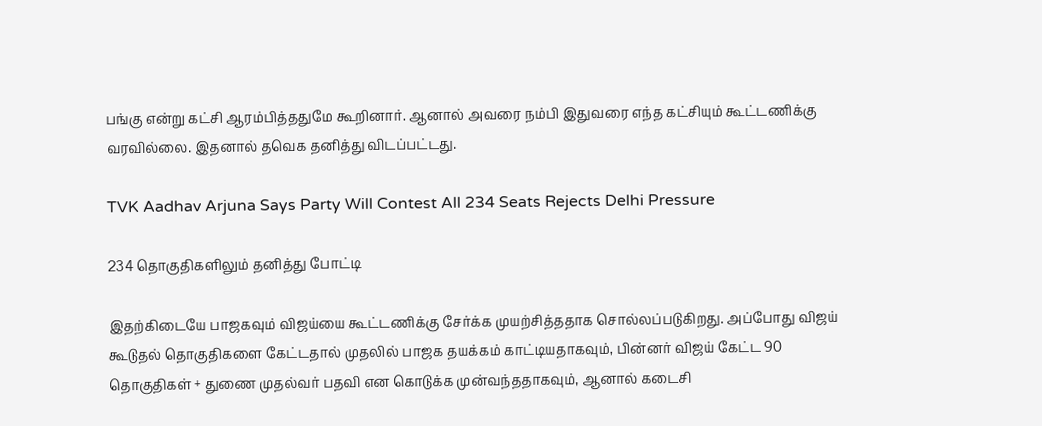பங்கு என்று கட்சி ஆரம்பித்ததுமே கூறினார். ஆனால் அவரை நம்பி இதுவரை எந்த கட்சியும் கூட்டணிக்கு வரவில்லை. இதனால் தவெக தனித்து விடப்பட்டது.

TVK Aadhav Arjuna Says Party Will Contest All 234 Seats Rejects Delhi Pressure

234 தொகுதிகளிலும் தனித்து போட்டி

இதற்கிடையே பாஜகவும் விஜய்யை கூட்டணிக்கு சேர்க்க முயற்சித்ததாக சொல்லப்படுகிறது. அப்போது விஜய் கூடுதல் தொகுதிகளை கேட்டதால் முதலில் பாஜக தயக்கம் காட்டியதாகவும், பின்னர் விஜய் கேட்ட 90 தொகுதிகள் + துணை முதல்வர் பதவி என கொடுக்க முன்வந்ததாகவும், ஆனால் கடைசி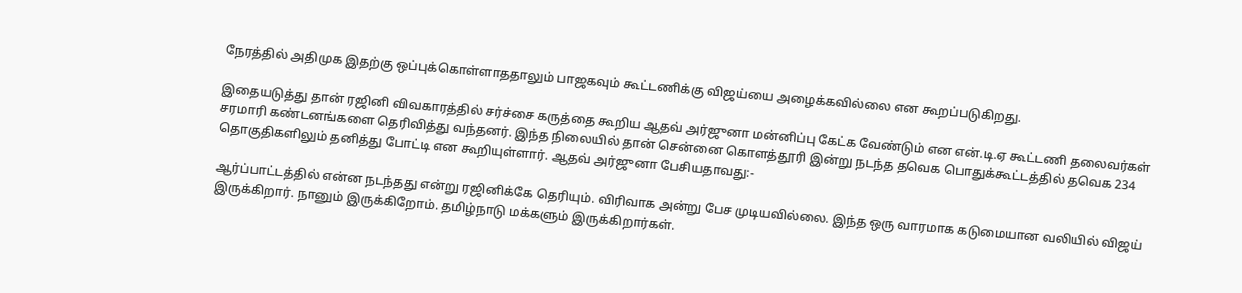நேரத்தில் அதிமுக இதற்கு ஒப்புக்கொள்ளாததாலும் பாஜகவும் கூட்டணிக்கு விஜய்யை அழைக்கவில்லை என கூறப்படுகிறது.

இதையடுத்து தான் ரஜினி விவகாரத்தில் சர்ச்சை கருத்தை கூறிய ஆதவ் அர்ஜுனா மன்னிப்பு கேட்க வேண்டும் என என்.டி.ஏ கூட்டணி தலைவர்கள் சரமாரி கண்டனங்களை தெரிவித்து வந்தனர். இந்த நிலையில் தான் சென்னை கொளத்தூரி இன்று நடந்த தவெக பொதுக்கூட்டத்தில் தவெக 234 தொகுதிகளிலும் தனித்து போட்டி என கூறியுள்ளார். ஆதவ் அர்ஜுனா பேசியதாவது:-

ஆர்ப்பாட்டத்தில் என்ன நடந்தது என்று ரஜினிக்கே தெரியும். விரிவாக அன்று பேச முடியவில்லை. இந்த ஒரு வாரமாக கடுமையான வலியில் விஜய் இருக்கிறார். நானும் இருக்கிறோம். தமிழ்நாடு மக்களும் இருக்கிறார்கள்.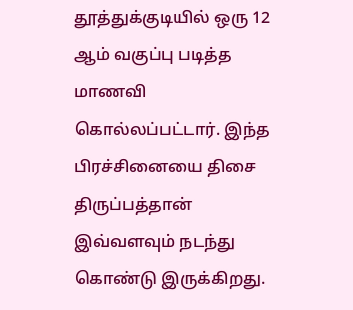தூத்துக்குடியில் ஒரு 12 ஆம் வகுப்பு படித்த மாணவி கொல்லப்பட்டார். இந்த பிரச்சினையை திசை திருப்பத்தான் இவ்வளவும் நடந்து கொண்டு இருக்கிறது.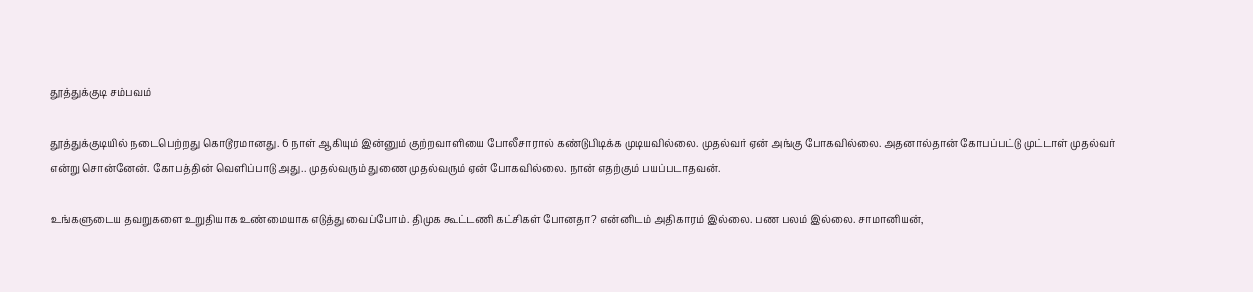தூத்துக்குடி சம்பவம்

தூத்துக்குடியில் நடைபெற்றது கொடூரமானது. 6 நாள் ஆகியும் இன்னும் குற்றவாளியை போலீசாரால் கண்டுபிடிக்க முடியவில்லை. முதல்வர் ஏன் அங்கு போகவில்லை. அதனால்தான் கோபப்பட்டு முட்டாள் முதல்வர் என்று சொன்னேன். கோபத்தின் வெளிப்பாடு அது.. முதல்வரும் துணை முதல்வரும் ஏன் போகவில்லை. நான் எதற்கும் பயப்படாதவன்.

உங்களுடைய தவறுகளை உறுதியாக உண்மையாக எடுத்து வைப்போம். திமுக கூட்டணி கட்சிகள் போனதா? என்னிடம் அதிகாரம் இல்லை. பண பலம் இல்லை. சாமானியன்,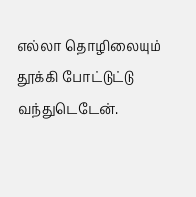எல்லா தொழிலையும் தூக்கி போட்டுட்டு வந்துடெடேன்.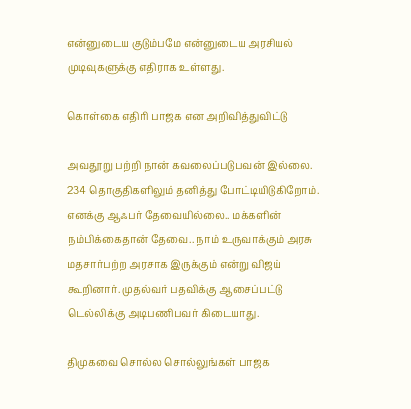என்னுடைய குடும்பமே என்னுடைய அரசியல் முடிவுகளுக்கு எதிராக உள்ளது.

கொள்கை எதிரி பாஜக என அறிவித்துவிட்டு

அவதூறு பற்றி நான் கவலைப்படுபவன் இல்லை. 234 தொகுதிகளிலும் தனித்து போட்டியிடுகிறோம். எனக்கு ஆஃபர் தேவையில்லை.. மக்களின் நம்பிக்கைதான் தேவை.. நாம் உருவாக்கும் அரசு மதசார்பற்ற அரசாக இருக்கும் என்று விஜய் கூறினார். முதல்வர் பதவிக்கு ஆசைப்பட்டு டெல்லிக்கு அடிபணிபவர் கிடையாது.

திமுகவை சொல்ல சொல்லுங்கள் பாஜக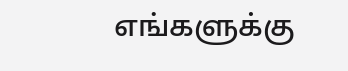எங்களுக்கு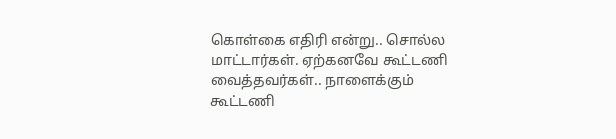கொள்கை எதிரி என்று.. சொல்ல மாட்டார்கள். ஏற்கனவே கூட்டணி வைத்தவர்கள்.. நாளைக்கும் கூட்டணி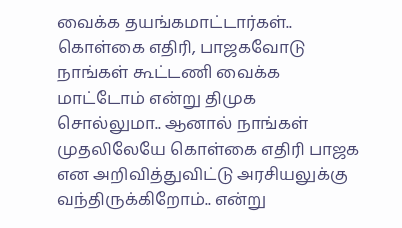வைக்க தயங்கமாட்டார்கள்.. கொள்கை எதிரி, பாஜகவோடு நாங்கள் கூட்டணி வைக்க மாட்டோம் என்று திமுக சொல்லுமா.. ஆனால் நாங்கள் முதலிலேயே கொள்கை எதிரி பாஜக என அறிவித்துவிட்டு அரசியலுக்கு வந்திருக்கிறோம்.. என்று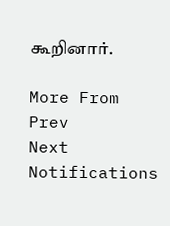கூறினார்.

More From
Prev
Next
Notifications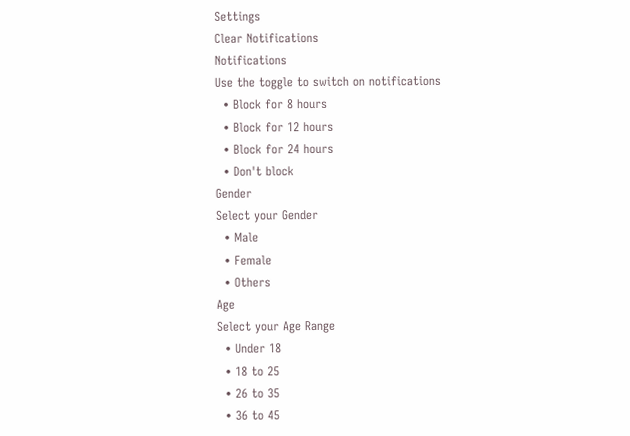Settings
Clear Notifications
Notifications
Use the toggle to switch on notifications
  • Block for 8 hours
  • Block for 12 hours
  • Block for 24 hours
  • Don't block
Gender
Select your Gender
  • Male
  • Female
  • Others
Age
Select your Age Range
  • Under 18
  • 18 to 25
  • 26 to 35
  • 36 to 45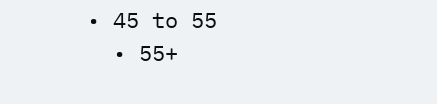• 45 to 55
  • 55+